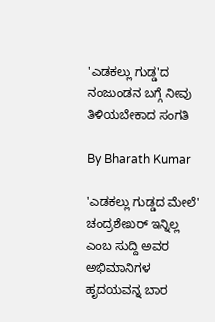'ಎಡಕಲ್ಲು ಗುಡ್ಡ'ದ ನಂಜುಂಡನ ಬಗ್ಗೆ ನೀವು ತಿಳಿಯಬೇಕಾದ ಸಂಗತಿ

By Bharath Kumar

'ಎಡಕಲ್ಲು ಗುಡ್ಡದ ಮೇಲೆ' ಚಂದ್ರಶೇಖರ್ ಇನ್ನಿಲ್ಲ ಎಂಬ ಸುದ್ದಿ ಅವರ ಅಭಿಮಾನಿಗಳ ಹೃದಯವನ್ನ ಬಾರ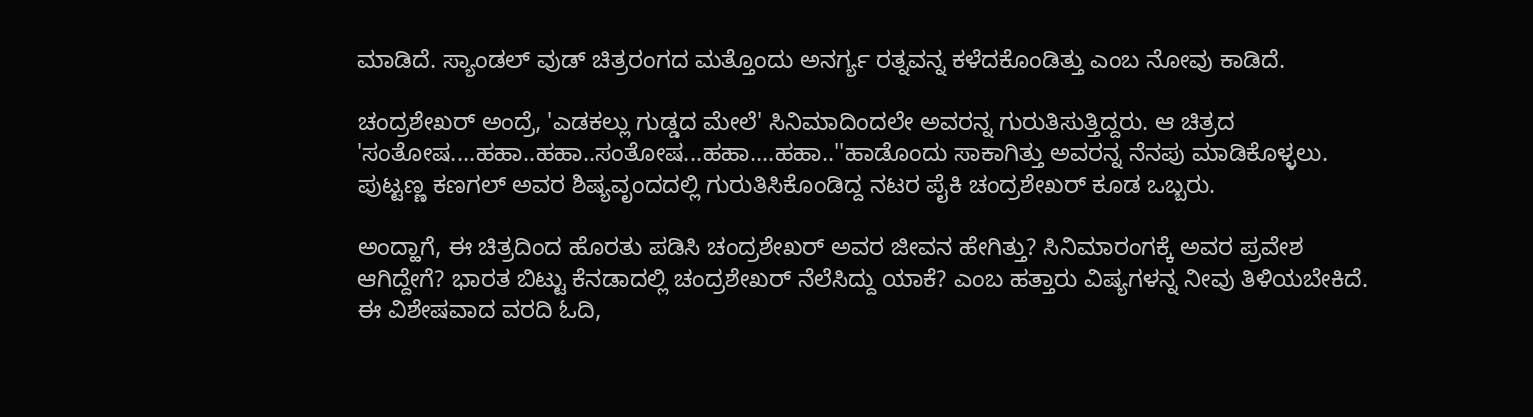ಮಾಡಿದೆ. ಸ್ಯಾಂಡಲ್ ವುಡ್ ಚಿತ್ರರಂಗದ ಮತ್ತೊಂದು ಅನರ್ಗ್ಯ ರತ್ನವನ್ನ ಕಳೆದಕೊಂಡಿತ್ತು ಎಂಬ ನೋವು ಕಾಡಿದೆ.

ಚಂದ್ರಶೇಖರ್ ಅಂದ್ರೆ, 'ಎಡಕಲ್ಲು ಗುಡ್ಡದ ಮೇಲೆ' ಸಿನಿಮಾದಿಂದಲೇ ಅವರನ್ನ ಗುರುತಿಸುತ್ತಿದ್ದರು. ಆ ಚಿತ್ರದ 'ಸಂತೋಷ....ಹಹಾ..ಹಹಾ..ಸಂತೋಷ...ಹಹಾ....ಹಹಾ..''ಹಾಡೊಂದು ಸಾಕಾಗಿತ್ತು ಅವರನ್ನ ನೆನಪು ಮಾಡಿಕೊಳ್ಳಲು. ಪುಟ್ಟಣ್ಣ ಕಣಗಲ್ ಅವರ ಶಿಷ್ಯವೃಂದದಲ್ಲಿ ಗುರುತಿಸಿಕೊಂಡಿದ್ದ ನಟರ ಪೈಕಿ ಚಂದ್ರಶೇಖರ್ ಕೂಡ ಒಬ್ಬರು.

ಅಂದ್ಹಾಗೆ, ಈ ಚಿತ್ರದಿಂದ ಹೊರತು ಪಡಿಸಿ ಚಂದ್ರಶೇಖರ್ ಅವರ ಜೀವನ ಹೇಗಿತ್ತು? ಸಿನಿಮಾರಂಗಕ್ಕೆ ಅವರ ಪ್ರವೇಶ ಆಗಿದ್ದೇಗೆ? ಭಾರತ ಬಿಟ್ಟು ಕೆನಡಾದಲ್ಲಿ ಚಂದ್ರಶೇಖರ್ ನೆಲೆಸಿದ್ದು ಯಾಕೆ? ಎಂಬ ಹತ್ತಾರು ವಿಷ್ಯಗಳನ್ನ ನೀವು ತಿಳಿಯಬೇಕಿದೆ. ಈ ವಿಶೇಷವಾದ ವರದಿ ಓದಿ,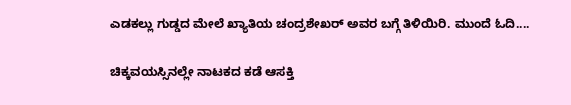ಎಡಕಲ್ಲು ಗುಡ್ಡದ ಮೇಲೆ ಖ್ಯಾತಿಯ ಚಂದ್ರಶೇಖರ್ ಅವರ ಬಗ್ಗೆ ತಿಳಿಯಿರಿ. ಮುಂದೆ ಓದಿ....

ಚಿಕ್ಕವಯಸ್ಸಿನಲ್ಲೇ ನಾಟಕದ ಕಡೆ ಆಸಕ್ತಿ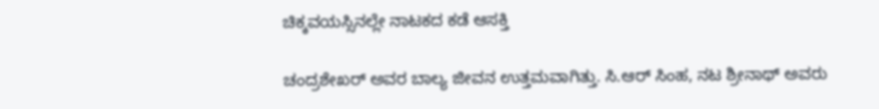ಚಿಕ್ಕವಯಸ್ಸಿನಲ್ಲೇ ನಾಟಕದ ಕಡೆ ಆಸಕ್ತಿ

ಚಂದ್ರಶೇಖರ್ ಅವರ ಬಾಲ್ಯ ಜೀವನ ಉತ್ತಮವಾಗಿತ್ತು. ಸಿ.ಆರ್ ಸಿಂಹ, ನಟ ಶ್ರೀನಾಥ್ ಅವರು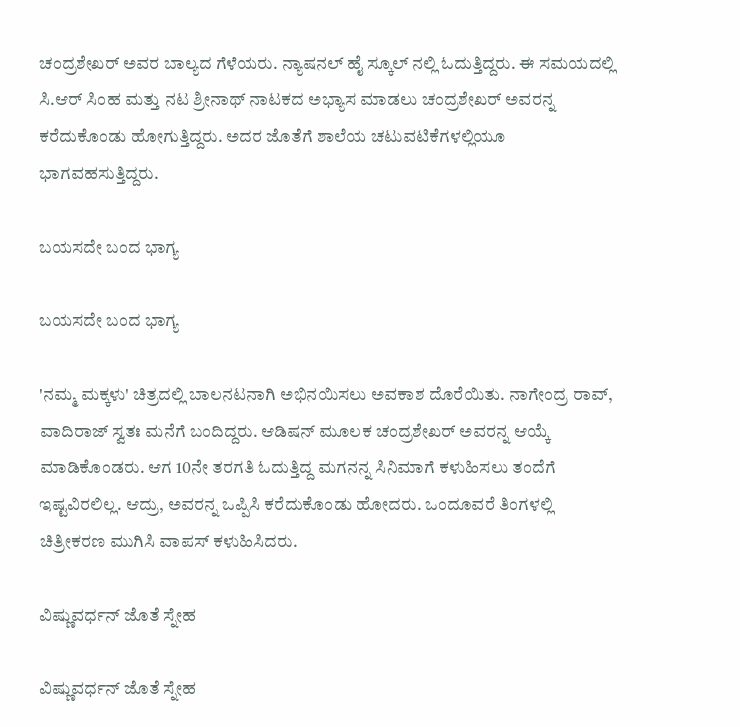ಚಂದ್ರಶೇಖರ್ ಅವರ ಬಾಲ್ಯದ ಗೆಳೆಯರು. ನ್ಯಾಷನಲ್ ಹೈ ಸ್ಕೂಲ್ ನಲ್ಲಿ ಓದುತ್ತಿದ್ದರು. ಈ ಸಮಯದಲ್ಲಿ ಸಿ.ಆರ್ ಸಿಂಹ ಮತ್ತು ನಟ ಶ್ರೀನಾಥ್ ನಾಟಕದ ಅಭ್ಯಾಸ ಮಾಡಲು ಚಂದ್ರಶೇಖರ್ ಅವರನ್ನ ಕರೆದುಕೊಂಡು ಹೋಗುತ್ತಿದ್ದರು. ಅದರ ಜೊತೆಗೆ ಶಾಲೆಯ ಚಟುವಟಿಕೆಗಳಲ್ಲಿಯೂ ಭಾಗವಹಸುತ್ತಿದ್ದರು.

ಬಯಸದೇ ಬಂದ ಭಾಗ್ಯ

ಬಯಸದೇ ಬಂದ ಭಾಗ್ಯ

'ನಮ್ಮ ಮಕ್ಕಳು' ಚಿತ್ರದಲ್ಲಿ ಬಾಲನಟನಾಗಿ ಅಭಿನಯಿಸಲು ಅವಕಾಶ ದೊರೆಯಿತು. ನಾಗೇಂದ್ರ ರಾವ್, ವಾದಿರಾಜ್ ಸ್ವತಃ ಮನೆಗೆ ಬಂದಿದ್ದರು. ಆಡಿಷನ್ ಮೂಲಕ ಚಂದ್ರಶೇಖರ್ ಅವರನ್ನ ಆಯ್ಕೆ ಮಾಡಿಕೊಂಡರು. ಆಗ 10ನೇ ತರಗತಿ ಓದುತ್ತಿದ್ದ ಮಗನನ್ನ ಸಿನಿಮಾಗೆ ಕಳುಹಿಸಲು ತಂದೆಗೆ ಇಷ್ಟವಿರಲಿಲ್ಲ. ಆದ್ರು, ಅವರನ್ನ ಒಪ್ಪಿಸಿ ಕರೆದುಕೊಂಡು ಹೋದರು. ಒಂದೂವರೆ ತಿಂಗಳಲ್ಲಿ ಚಿತ್ರೀಕರಣ ಮುಗಿಸಿ ವಾಪಸ್ ಕಳುಹಿಸಿದರು.

ವಿಷ್ಣುವರ್ಧನ್ ಜೊತೆ ಸ್ನೇಹ

ವಿಷ್ಣುವರ್ಧನ್ ಜೊತೆ ಸ್ನೇಹ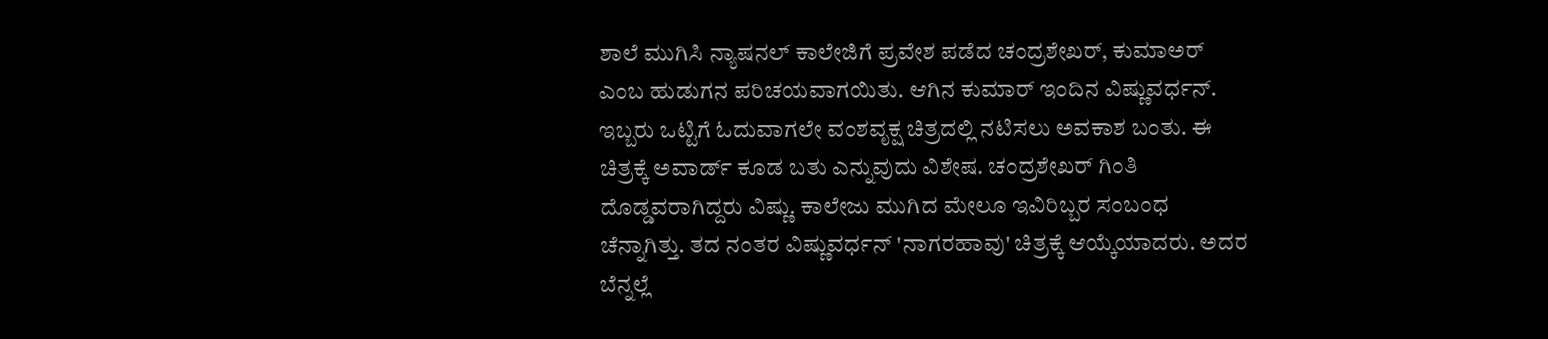ಶಾಲೆ ಮುಗಿಸಿ ನ್ಯಾಷನಲ್ ಕಾಲೇಜಿಗೆ ಪ್ರವೇಶ ಪಡೆದ ಚಂದ್ರಶೇಖರ್, ಕುಮಾಅರ್ ಎಂಬ ಹುಡುಗನ ಪರಿಚಯವಾಗಯಿತು. ಆಗಿನ ಕುಮಾರ್ ಇಂದಿನ ವಿಷ್ಣುವರ್ಧನ್. ಇಬ್ಬರು ಒಟ್ಟಿಗೆ ಓದುವಾಗಲೇ ವಂಶವೃಕ್ಷ ಚಿತ್ರದಲ್ಲಿ ನಟಿಸಲು ಅವಕಾಶ ಬಂತು. ಈ ಚಿತ್ರಕ್ಕೆ ಅವಾರ್ಡ್ ಕೂಡ ಬತು ಎನ್ನುವುದು ವಿಶೇಷ. ಚಂದ್ರಶೇಖರ್ ಗಿಂತಿ ದೊಡ್ಡವರಾಗಿದ್ದರು ವಿಷ್ಣು. ಕಾಲೇಜು ಮುಗಿದ ಮೇಲೂ ಇವಿರಿಬ್ಬರ ಸಂಬಂಧ ಚೆನ್ನಾಗಿತ್ತು. ತದ ನಂತರ ವಿಷ್ಣುವರ್ಧನ್ 'ನಾಗರಹಾವು' ಚಿತ್ರಕ್ಕೆ ಆಯ್ಕೆಯಾದರು. ಅದರ ಬೆನ್ನಲ್ಲೆ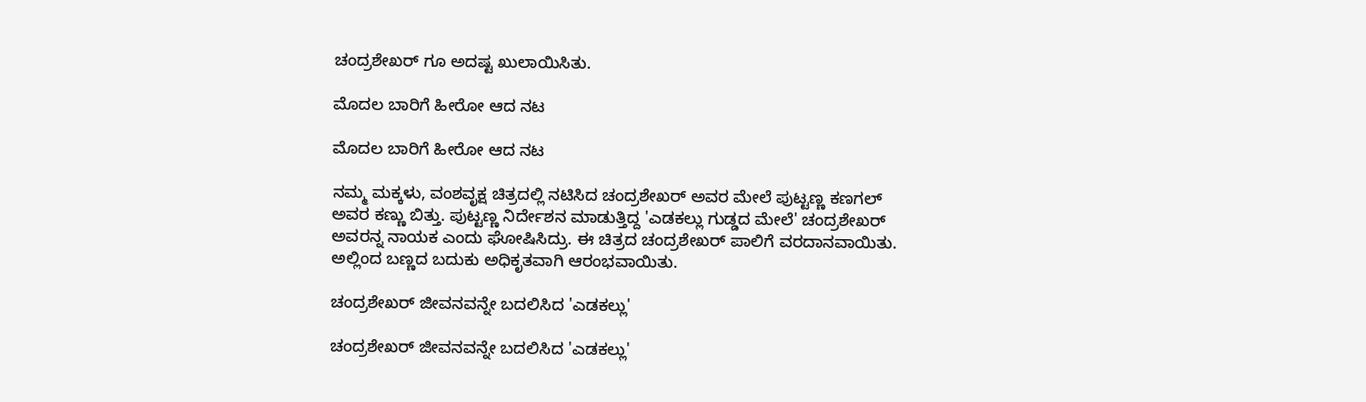ಚಂದ್ರಶೇಖರ್ ಗೂ ಅದಷ್ಟ ಖುಲಾಯಿಸಿತು.

ಮೊದಲ ಬಾರಿಗೆ ಹೀರೋ ಆದ ನಟ

ಮೊದಲ ಬಾರಿಗೆ ಹೀರೋ ಆದ ನಟ

ನಮ್ಮ ಮಕ್ಕಳು, ವಂಶವೃಕ್ಷ ಚಿತ್ರದಲ್ಲಿ ನಟಿಸಿದ ಚಂದ್ರಶೇಖರ್ ಅವರ ಮೇಲೆ ಪುಟ್ಟಣ್ಣ ಕಣಗಲ್ ಅವರ ಕಣ್ಣು ಬಿತ್ತು. ಪುಟ್ಟಣ್ಣ ನಿರ್ದೇಶನ ಮಾಡುತ್ತಿದ್ದ 'ಎಡಕಲ್ಲು ಗುಡ್ಡದ ಮೇಲೆ' ಚಂದ್ರಶೇಖರ್ ಅವರನ್ನ ನಾಯಕ ಎಂದು ಘೋಷಿಸಿದ್ರು. ಈ ಚಿತ್ರದ ಚಂದ್ರಶೇಖರ್ ಪಾಲಿಗೆ ವರದಾನವಾಯಿತು. ಅಲ್ಲಿಂದ ಬಣ್ಣದ ಬದುಕು ಅಧಿಕೃತವಾಗಿ ಆರಂಭವಾಯಿತು.

ಚಂದ್ರಶೇಖರ್ ಜೀವನವನ್ನೇ ಬದಲಿಸಿದ 'ಎಡಕಲ್ಲು'

ಚಂದ್ರಶೇಖರ್ ಜೀವನವನ್ನೇ ಬದಲಿಸಿದ 'ಎಡಕಲ್ಲು'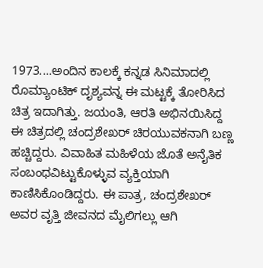1973....ಅಂದಿನ ಕಾಲಕ್ಕೆ ಕನ್ನಡ ಸಿನಿಮಾದಲ್ಲಿ ರೊಮ್ಯಾಂಟಿಕ್ ದೃಶ್ಯವನ್ನ ಈ ಮಟ್ಟಕ್ಕೆ ತೋರಿಸಿದ ಚಿತ್ರ ಇದಾಗಿತ್ತು. ಜಯಂತಿ, ಆರತಿ ಅಭಿನಯಿಸಿದ್ದ ಈ ಚಿತ್ರದಲ್ಲಿ ಚಂದ್ರಶೇಖರ್ ಚಿರಯುವಕನಾಗಿ ಬಣ್ಣ ಹಚ್ಚಿದ್ದರು. ವಿವಾಹಿತ ಮಹಿಳೆಯ ಜೊತೆ ಅನೈತಿಕ ಸಂಬಂಧವಿಟ್ಟುಕೊಳ್ಳುವ ವ್ಯಕ್ತಿಯಾಗಿ ಕಾಣಿಸಿಕೊಂಡಿದ್ದರು. ಈ ಪಾತ್ರ, ಚಂದ್ರಶೇಖರ್ ಅವರ ವೃತ್ತಿ ಜೀವನದ ಮೈಲಿಗಲ್ಲು ಆಗಿ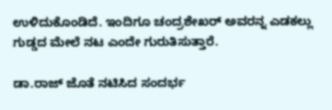ಉಳಿದುಕೊಂಡಿದೆ. ಇಂದಿಗೂ ಚಂದ್ರಶೇಖರ್ ಅವರನ್ನ ಎಡಕಲ್ಲು ಗುಡ್ಡದ ಮೇಲೆ ನಟ ಎಂದೇ ಗುರುತಿಸುತ್ತಾರೆ.

ಡಾ.ರಾಜ್ ಜೊತೆ ನಟಿಸಿದ ಸಂದರ್ಭ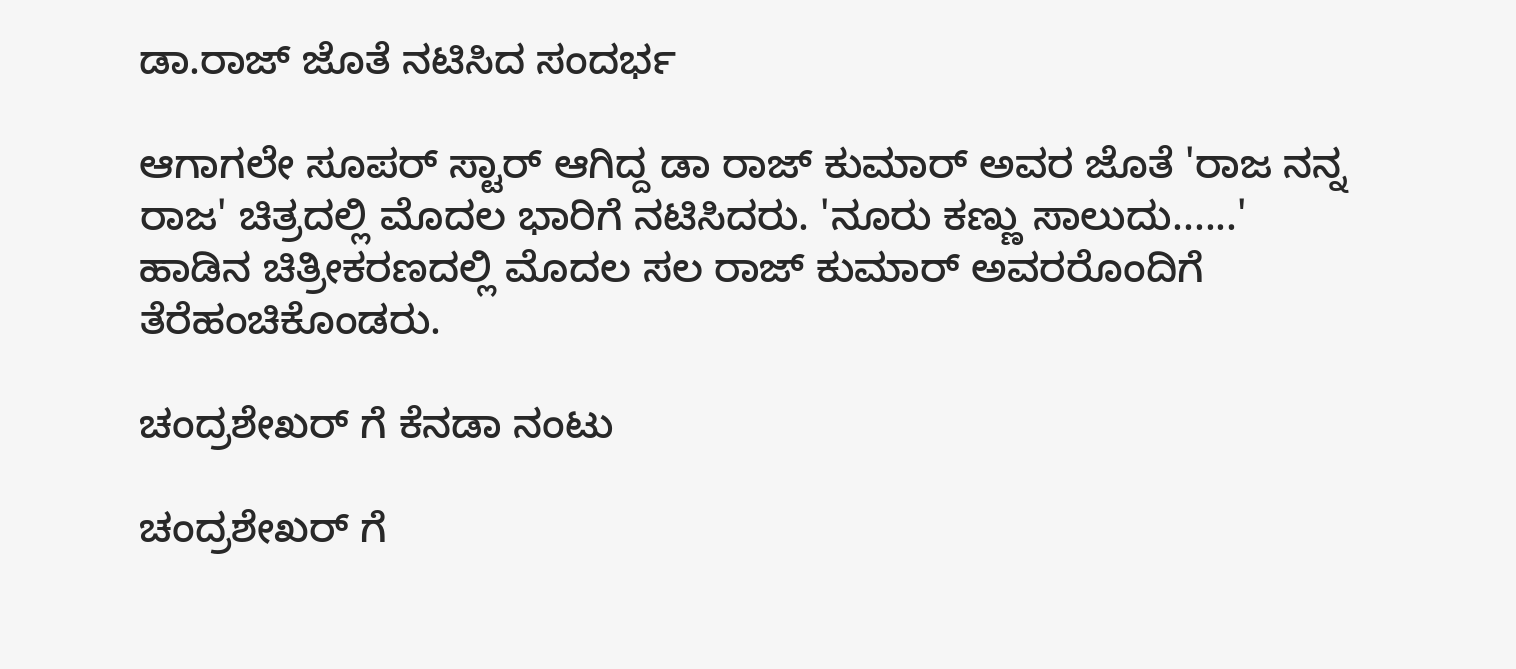ಡಾ.ರಾಜ್ ಜೊತೆ ನಟಿಸಿದ ಸಂದರ್ಭ

ಆಗಾಗಲೇ ಸೂಪರ್ ಸ್ಟಾರ್ ಆಗಿದ್ದ ಡಾ ರಾಜ್ ಕುಮಾರ್ ಅವರ ಜೊತೆ 'ರಾಜ ನನ್ನ ರಾಜ' ಚಿತ್ರದಲ್ಲಿ ಮೊದಲ ಭಾರಿಗೆ ನಟಿಸಿದರು. 'ನೂರು ಕಣ್ಣು ಸಾಲುದು......' ಹಾಡಿನ ಚಿತ್ರೀಕರಣದಲ್ಲಿ ಮೊದಲ ಸಲ ರಾಜ್ ಕುಮಾರ್ ಅವರರೊಂದಿಗೆ ತೆರೆಹಂಚಿಕೊಂಡರು.

ಚಂದ್ರಶೇಖರ್ ಗೆ ಕೆನಡಾ ನಂಟು

ಚಂದ್ರಶೇಖರ್ ಗೆ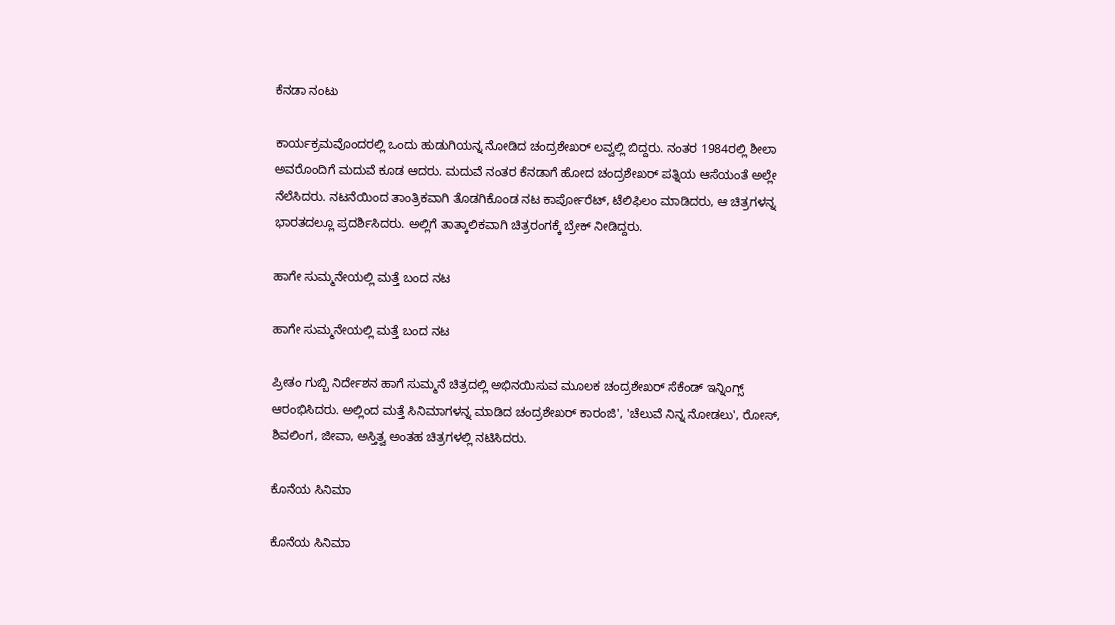ಕೆನಡಾ ನಂಟು

ಕಾರ್ಯಕ್ರಮವೊಂದರಲ್ಲಿ ಒಂದು ಹುಡುಗಿಯನ್ನ ನೋಡಿದ ಚಂದ್ರಶೇಖರ್ ಲವ್ವಲ್ಲಿ ಬಿದ್ದರು. ನಂತರ 1984ರಲ್ಲಿ ಶೀಲಾ ಅವರೊಂದಿಗೆ ಮದುವೆ ಕೂಡ ಆದರು. ಮದುವೆ ನಂತರ ಕೆನಡಾಗೆ ಹೋದ ಚಂದ್ರಶೇಖರ್ ಪತ್ನಿಯ ಆಸೆಯಂತೆ ಅಲ್ಲೇ ನೆಲೆಸಿದರು. ನಟನೆಯಿಂದ ತಾಂತ್ರಿಕವಾಗಿ ತೊಡಗಿಕೊಂಡ ನಟ ಕಾರ್ಪೋರೆಟ್, ಟೆಲಿಫಿಲಂ ಮಾಡಿದರು, ಆ ಚಿತ್ರಗಳನ್ನ ಭಾರತದಲ್ಲೂ ಪ್ರದರ್ಶಿಸಿದರು. ಅಲ್ಲಿಗೆ ತಾತ್ಕಾಲಿಕವಾಗಿ ಚಿತ್ರರಂಗಕ್ಕೆ ಬ್ರೇಕ್ ನೀಡಿದ್ದರು.

ಹಾಗೇ ಸುಮ್ಮನೇಯಲ್ಲಿ ಮತ್ತೆ ಬಂದ ನಟ

ಹಾಗೇ ಸುಮ್ಮನೇಯಲ್ಲಿ ಮತ್ತೆ ಬಂದ ನಟ

ಪ್ರೀತಂ ಗುಬ್ಬಿ ನಿರ್ದೇಶನ ಹಾಗೆ ಸುಮ್ಮನೆ ಚಿತ್ರದಲ್ಲಿ ಅಭಿನಯಿಸುವ ಮೂಲಕ ಚಂದ್ರಶೇಖರ್ ಸೆಕೆಂಡ್ ಇನ್ನಿಂಗ್ಸ್ ಆರಂಭಿಸಿದರು. ಅಲ್ಲಿಂದ ಮತ್ತೆ ಸಿನಿಮಾಗಳನ್ನ ಮಾಡಿದ ಚಂದ್ರಶೇಖರ್ ಕಾರಂಜಿ', 'ಚೆಲುವೆ ನಿನ್ನ ನೋಡಲು', ರೋಸ್, ಶಿವಲಿಂಗ, ಜೀವಾ, ಅಸ್ತಿತ್ವ ಅಂತಹ ಚಿತ್ರಗಳಲ್ಲಿ ನಟಿಸಿದರು.

ಕೊನೆಯ ಸಿನಿಮಾ

ಕೊನೆಯ ಸಿನಿಮಾ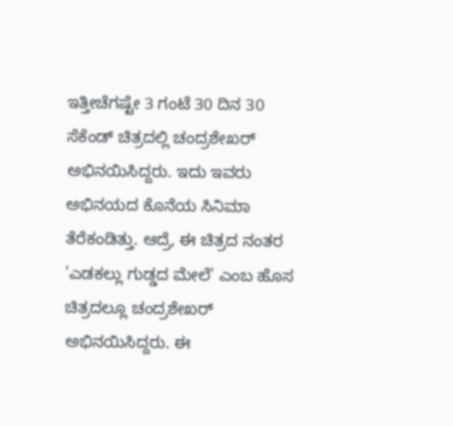ಇತ್ತೀಚೆಗಷ್ಟೇ 3 ಗಂಟೆ 30 ದಿನ 30 ಸೆಕೆಂಡ್ ಚಿತ್ರದಲ್ಲಿ ಚಂದ್ರಶೇಖರ್ ಅಭಿನಯಿಸಿದ್ದರು. ಇದು ಇವರು ಅಭಿನಯದ ಕೊನೆಯ ಸಿನಿಮಾ ತೆರೆಕಂಡಿತ್ತು. ಆದ್ರೆ, ಈ ಚಿತ್ರದ ನಂತರ 'ಎಡಕಲ್ಲು ಗುಡ್ಡದ ಮೇಲೆ' ಎಂಬ ಹೊಸ ಚಿತ್ರದಲ್ಲೂ ಚಂದ್ರಶೇಖರ್ ಅಭಿನಯಿಸಿದ್ದರು. ಈ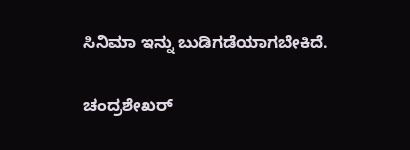ಸಿನಿಮಾ ಇನ್ನು ಬುಡಿಗಡೆಯಾಗಬೇಕಿದೆ.

ಚಂದ್ರಶೇಖರ್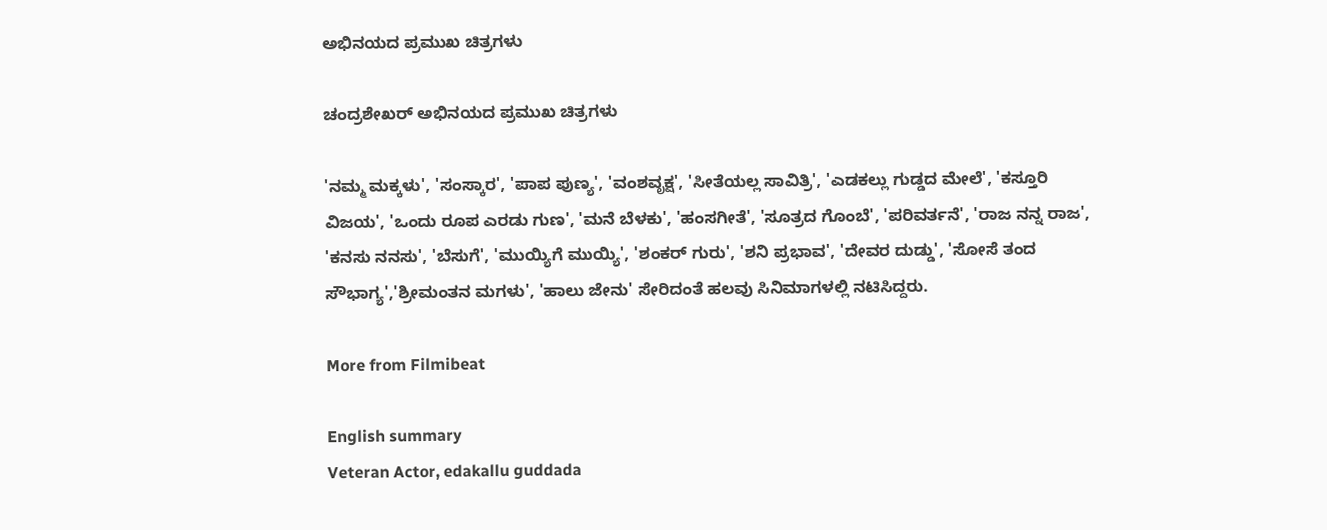ಅಭಿನಯದ ಪ್ರಮುಖ ಚಿತ್ರಗಳು

ಚಂದ್ರಶೇಖರ್ ಅಭಿನಯದ ಪ್ರಮುಖ ಚಿತ್ರಗಳು

'ನಮ್ಮ ಮಕ್ಕಳು', 'ಸಂಸ್ಕಾರ', 'ಪಾಪ ಪುಣ್ಯ', 'ವಂಶವೃಕ್ಷ', 'ಸೀತೆಯಲ್ಲ ಸಾವಿತ್ರಿ', 'ಎಡಕಲ್ಲು ಗುಡ್ಡದ ಮೇಲೆ', 'ಕಸ್ತೂರಿ ವಿಜಯ', 'ಒಂದು ರೂಪ ಎರಡು ಗುಣ', 'ಮನೆ ಬೆಳಕು', 'ಹಂಸಗೀತೆ', 'ಸೂತ್ರದ ಗೊಂಬೆ', 'ಪರಿವರ್ತನೆ', 'ರಾಜ ನನ್ನ ರಾಜ', 'ಕನಸು ನನಸು', 'ಬೆಸುಗೆ', 'ಮುಯ್ಯಿಗೆ ಮುಯ್ಯಿ', 'ಶಂಕರ್ ಗುರು', 'ಶನಿ ಪ್ರಭಾವ', 'ದೇವರ ದುಡ್ಡು', 'ಸೋಸೆ ತಂದ ಸೌಭಾಗ್ಯ','ಶ್ರೀಮಂತನ ಮಗಳು', 'ಹಾಲು ಜೇನು' ಸೇರಿದಂತೆ ಹಲವು ಸಿನಿಮಾಗಳಲ್ಲಿ ನಟಿಸಿದ್ದರು.

More from Filmibeat

English summary
Veteran Actor, edakallu guddada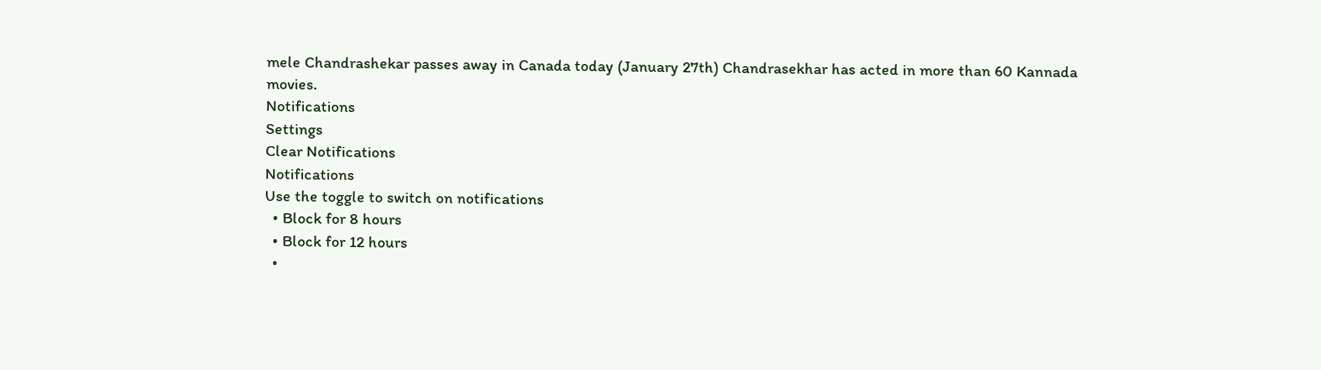mele Chandrashekar passes away in Canada today (January 27th) Chandrasekhar has acted in more than 60 Kannada movies.
Notifications
Settings
Clear Notifications
Notifications
Use the toggle to switch on notifications
  • Block for 8 hours
  • Block for 12 hours
  •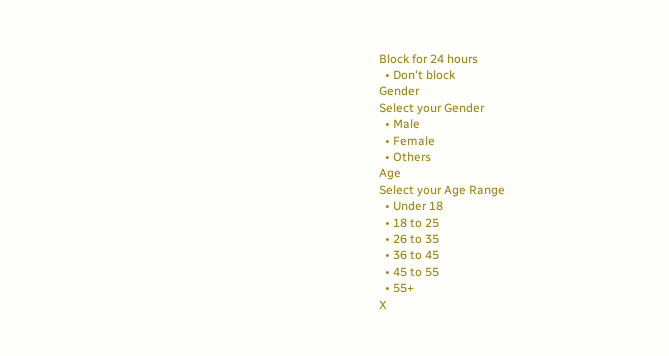Block for 24 hours
  • Don't block
Gender
Select your Gender
  • Male
  • Female
  • Others
Age
Select your Age Range
  • Under 18
  • 18 to 25
  • 26 to 35
  • 36 to 45
  • 45 to 55
  • 55+
X